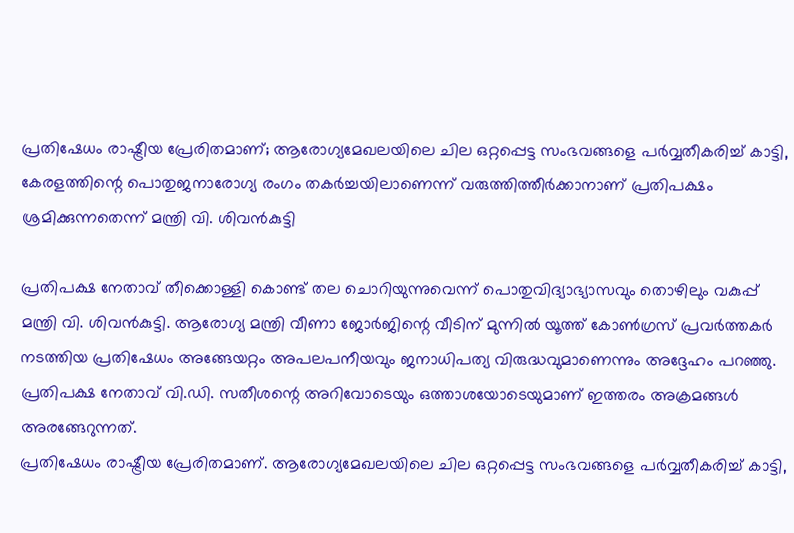പ്രതിഷേധം രാഷ്ട്രീയ പ്രേരിതമാണ്; ആരോഗ്യമേഖലയിലെ ചില ഒറ്റപ്പെട്ട സംഭവങ്ങളെ പർവ്വതീകരിച്ച് കാട്ടി, കേരളത്തിന്റെ പൊതുജനാരോഗ്യ രംഗം തകർച്ചയിലാണെന്ന് വരുത്തിത്തീർക്കാനാണ് പ്രതിപക്ഷം ശ്രമിക്കുന്നതെന്ന് മന്ത്രി വി. ശിവൻകുട്ടി

പ്രതിപക്ഷ നേതാവ് തീക്കൊള്ളി കൊണ്ട് തല ചൊറിയുന്നുവെന്ന് പൊതുവിദ്യാഭ്യാസവും തൊഴിലും വകുപ്പ് മന്ത്രി വി. ശിവൻകുട്ടി. ആരോഗ്യ മന്ത്രി വീണാ ജോർജിന്റെ വീടിന് മുന്നിൽ യൂത്ത് കോൺഗ്രസ് പ്രവർത്തകർ നടത്തിയ പ്രതിഷേധം അങ്ങേയറ്റം അപലപനീയവും ജനാധിപത്യ വിരുദ്ധവുമാണെന്നും അദ്ദേഹം പറഞ്ഞു. പ്രതിപക്ഷ നേതാവ് വി.ഡി. സതീശന്റെ അറിവോടെയും ഒത്താശയോടെയുമാണ് ഇത്തരം അക്രമങ്ങൾ അരങ്ങേറുന്നത്.
പ്രതിഷേധം രാഷ്ട്രീയ പ്രേരിതമാണ്. ആരോഗ്യമേഖലയിലെ ചില ഒറ്റപ്പെട്ട സംഭവങ്ങളെ പർവ്വതീകരിച്ച് കാട്ടി,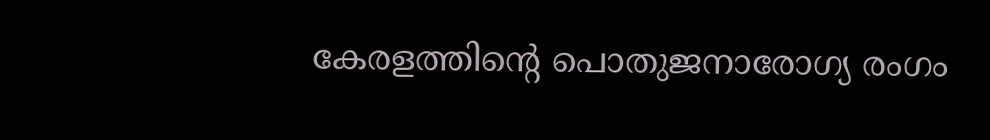കേരളത്തിന്റെ പൊതുജനാരോഗ്യ രംഗം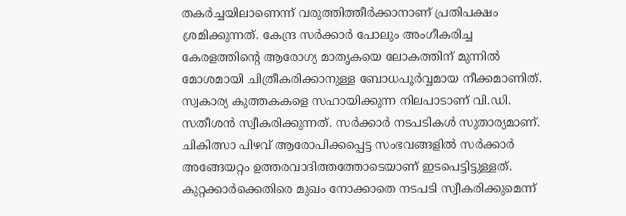തകർച്ചയിലാണെന്ന് വരുത്തിത്തീർക്കാനാണ് പ്രതിപക്ഷം ശ്രമിക്കുന്നത്. കേന്ദ്ര സർക്കാർ പോലും അംഗീകരിച്ച കേരളത്തിന്റെ ആരോഗ്യ മാതൃകയെ ലോകത്തിന് മുന്നിൽ മോശമായി ചിത്രീകരിക്കാനുള്ള ബോധപൂർവ്വമായ നീക്കമാണിത്.
സ്വകാര്യ കുത്തകകളെ സഹായിക്കുന്ന നിലപാടാണ് വി.ഡി. സതീശൻ സ്വീകരിക്കുന്നത്. സർക്കാർ നടപടികൾ സുതാര്യമാണ്. ചികിത്സാ പിഴവ് ആരോപിക്കപ്പെട്ട സംഭവങ്ങളിൽ സർക്കാർ അങ്ങേയറ്റം ഉത്തരവാദിത്തത്തോടെയാണ് ഇടപെട്ടിട്ടുള്ളത്. കുറ്റക്കാർക്കെതിരെ മുഖം നോക്കാതെ നടപടി സ്വീകരിക്കുമെന്ന്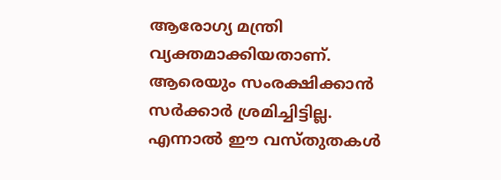ആരോഗ്യ മന്ത്രി വ്യക്തമാക്കിയതാണ്. ആരെയും സംരക്ഷിക്കാൻ സർക്കാർ ശ്രമിച്ചിട്ടില്ല. എന്നാൽ ഈ വസ്തുതകൾ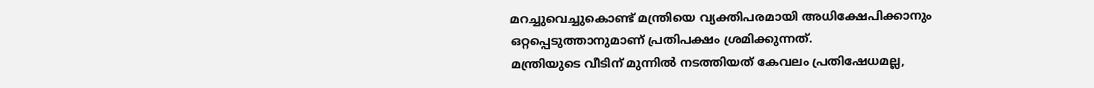മറച്ചുവെച്ചുകൊണ്ട് മന്ത്രിയെ വ്യക്തിപരമായി അധിക്ഷേപിക്കാനും ഒറ്റപ്പെടുത്താനുമാണ് പ്രതിപക്ഷം ശ്രമിക്കുന്നത്.
മന്ത്രിയുടെ വീടിന് മുന്നിൽ നടത്തിയത് കേവലം പ്രതിഷേധമല്ല,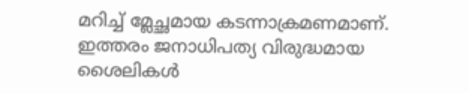മറിച്ച് മ്ലേച്ഛമായ കടന്നാക്രമണമാണ്. ഇത്തരം ജനാധിപത്യ വിരുദ്ധമായ ശൈലികൾ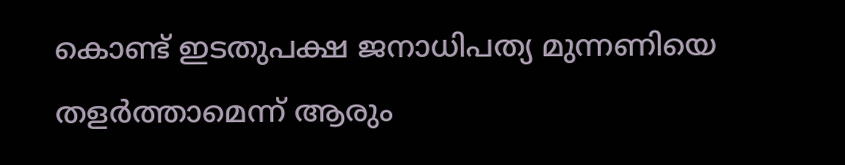കൊണ്ട് ഇടതുപക്ഷ ജനാധിപത്യ മുന്നണിയെ തളർത്താമെന്ന് ആരും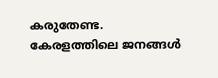കരുതേണ്ട. കേരളത്തിലെ ജനങ്ങൾ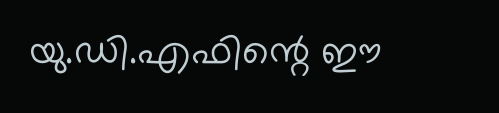യു.ഡി.എഫിന്റെ ഈ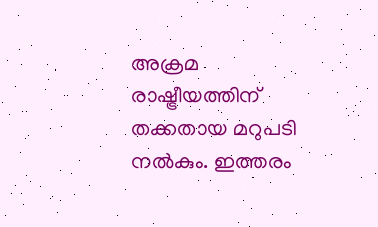അക്രമ രാഷ്ട്രീയത്തിന് തക്കതായ മറുപടി നൽകും. ഇത്തരം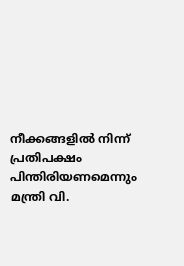നീക്കങ്ങളിൽ നിന്ന് പ്രതിപക്ഷം പിന്തിരിയണമെന്നും മന്ത്രി വി.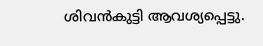ശിവൻകുട്ടി ആവശ്യപ്പെട്ടു.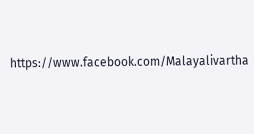https://www.facebook.com/Malayalivartha